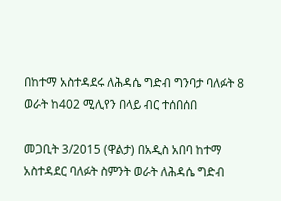በከተማ አስተዳደሩ ለሕዳሴ ግድብ ግንባታ ባለፉት 8 ወራት ከ402 ሚሊየን በላይ ብር ተሰበሰበ

መጋቢት 3/2015 (ዋልታ) በአዲስ አበባ ከተማ አስተዳደር ባለፉት ስምንት ወራት ለሕዳሴ ግድብ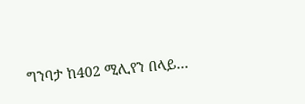ግንባታ ከ402 ሚሊየን በላይ…